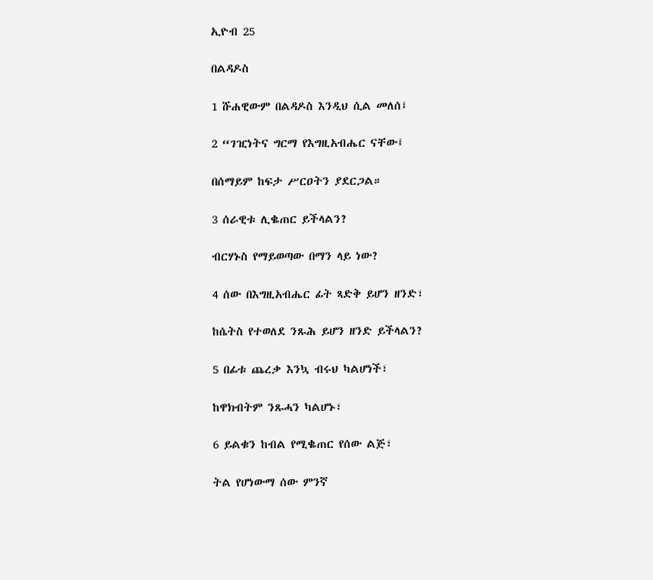ኢዮብ 25

በልዳዶስ

1 ሹሐዊውም በልዳዶስ እንዲህ ሲል መለሰ፤

2 “ገዢነትና ግርማ የእግዚአብሔር ናቸው፤

በሰማይም ከፍታ ሥርዐትን ያደርጋል።

3 ሰራዊቱ ሊቈጠር ይችላልን?

ብርሃኑስ የማይወጣው በማን ላይ ነው?

4 ሰው በእግዚአብሔር ፊት ጻድቅ ይሆን ዘንድ፣

ከሴትስ የተወለደ ንጹሕ ይሆን ዘንድ ይችላልን?

5 በፊቱ ጨረቃ እንኳ ብሩህ ካልሆነች፣

ከዋክብትም ንጹሓን ካልሆኑ፣

6 ይልቁን ከብል የሚቈጠር የሰው ልጅ፣

ትል የሆነውማ ሰው ምንኛ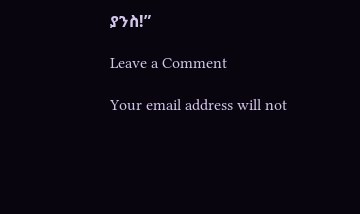ያንስ!”

Leave a Comment

Your email address will not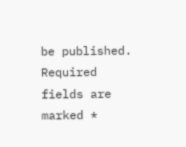be published. Required fields are marked *